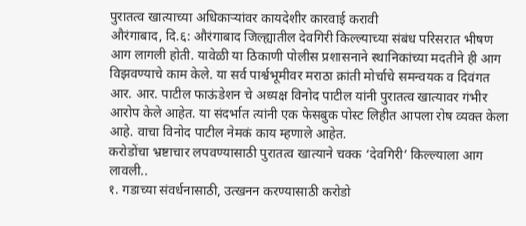पुरातत्व खात्याच्या अधिकाऱ्यांवर कायदेशीर कारवाई करावी
औरंगाबाद, दि.६: औरंगाबाद जिल्ह्यातील देवगिरी किल्ल्याच्या संबंध परिसरात भीषण आग लागली होती. यावेळी या ठिकाणी पोलीस प्रशासनाने स्थानिकांच्या मदतीने ही आग विझवण्याचे काम केले. या सर्व पार्श्वभूमीवर मराठा क्रांती मोर्चाचे समन्वयक व दिवंगत आर. आर. पाटील फाऊंडेशन चे अध्यक्ष विनोद पाटील यांनी पुरातत्व खात्यावर गंभीर आरोप केले आहेत. या संदर्भात त्यांनी एक फेसबुक पोस्ट लिहीत आपला रोष व्यक्त केला आहे. वाचा विनोद पाटील नेमकं काय म्हणाले आहेत.
करोडोंचा भ्रष्टाचार लपवण्यासाठी पुरातत्व खात्याने चक्क ‘देवगिरी’ किल्ल्याला आग लावली..
१. गडाच्या संवर्धनासाठी, उत्खनन करण्यासाठी करोडो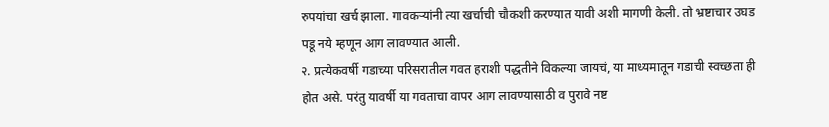रुपयांचा खर्च झाला. गावकऱ्यांनी त्या खर्चाची चौकशी करण्यात यावी अशी मागणी केली. तो भ्रष्टाचार उघड पडू नये म्हणून आग लावण्यात आली.
२. प्रत्येकवर्षी गडाच्या परिसरातील गवत हराशी पद्धतीने विकल्या जायचं, या माध्यमातून गडाची स्वच्छता ही होत असे. परंतु यावर्षी या गवताचा वापर आग लावण्यासाठी व पुरावे नष्ट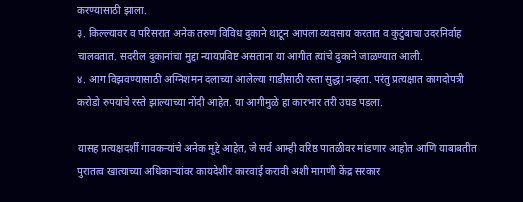करण्यासाठी झाला.
३. किल्ल्यावर व परिसरात अनेक तरुण विविध दुकाने थाटून आपला व्यवसाय करतात व कुटुंबाचा उदरनिर्वाह चालवतात. सदरील दुकानांचा मुद्दा न्यायप्रविष्ट असताना या आगीत त्यांचे दुकाने जाळण्यात आली.
४. आग विझवण्यासाठी अग्निशमन दलाच्या आलेल्या गाडीसाठी रस्ता सुद्धा नव्हता. परंतु प्रत्यक्षात कागदोपत्री करोडो रुपयांचे रस्ते झाल्याच्या नोंदी आहेत. या आगीमुळे हा कारभार तरी उघड पडला.

यासह प्रत्यक्षदर्शी गावकऱ्यांचे अनेक मुद्दे आहेत, जे सर्व आम्ही वरिष्ठ पातळीवर मांडणार आहोत आणि याबाबतीत पुरातत्व खात्याच्या अधिकाऱ्यांवर कायदेशीर कारवाई करावी अशी मागणी केंद्र सरकार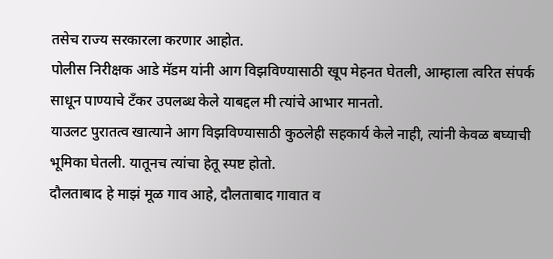तसेच राज्य सरकारला करणार आहोत.
पोलीस निरीक्षक आडे मॅडम यांनी आग विझविण्यासाठी खूप मेहनत घेतली, आम्हाला त्वरित संपर्क साधून पाण्याचे टँकर उपलब्ध केले याबद्दल मी त्यांचे आभार मानतो.
याउलट पुरातत्व खात्याने आग विझविण्यासाठी कुठलेही सहकार्य केले नाही, त्यांनी केवळ बघ्याची भूमिका घेतली. यातूनच त्यांचा हेतू स्पष्ट होतो.
दौलताबाद हे माझं मूळ गाव आहे, दौलताबाद गावात व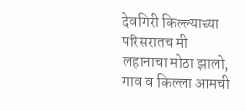देवगिरी किल्ल्याच्या परिसरातच मी लहानाचा मोठा झालो, गाव व किल्ला आमची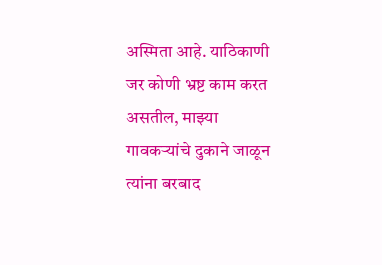अस्मिता आहे. याठिकाणी जर कोणी भ्रष्ट काम करत असतील, माझ्या गावकऱ्यांचे दुकाने जाळून त्यांना बरबाद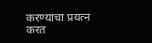करण्याचा प्रयत्न करत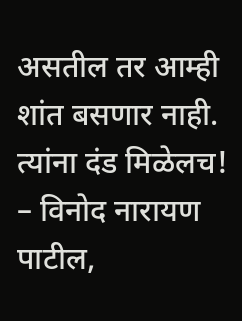असतील तर आम्ही शांत बसणार नाही. त्यांना दंड मिळेलच!
– विनोद नारायण पाटील,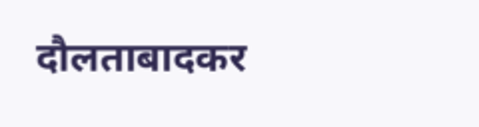दौलताबादकर